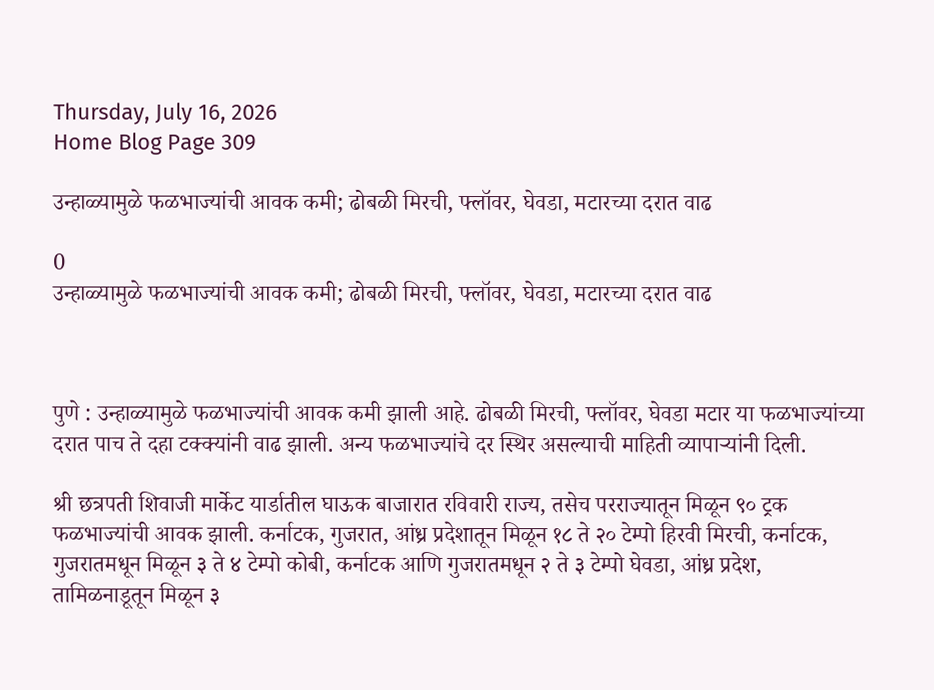Thursday, July 16, 2026
Home Blog Page 309

उन्हाळ्यामुळे फळभाज्यांची आवक कमी; ढोबळी मिरची, फ्लॉवर, घेवडा, मटारच्या दरात वाढ

0
उन्हाळ्यामुळे फळभाज्यांची आवक कमी; ढोबळी मिरची, फ्लॉवर, घेवडा, मटारच्या दरात वाढ



पुणे : उन्हाळ्यामुळे फळभाज्यांची आवक कमी झाली आहे. ढोबळी मिरची, फ्लॉवर, घेवडा मटार या फळभाज्यांच्या दरात पाच ते दहा टक्क्यांनी वाढ झाली. अन्य फळभाज्यांचे दर स्थिर असल्याची माहिती व्यापाऱ्यांनी दिली.

श्री छत्रपती शिवाजी मार्केट यार्डातील घाऊक बाजारात रविवारी राज्य, तसेच परराज्यातून मिळून ९० ट्रक फळभाज्यांची आवक झाली. कर्नाटक, गुजरात, आंध्र प्रदेशातून मिळून १८ ते २० टेम्पो हिरवी मिरची, कर्नाटक, गुजरातमधून मिळून ३ ते ४ टेम्पो कोबी, कर्नाटक आणि गुजरातमधून २ ते ३ टेम्पो घेवडा, आंध्र प्रदेश, तामिळनाडूतून मिळून ३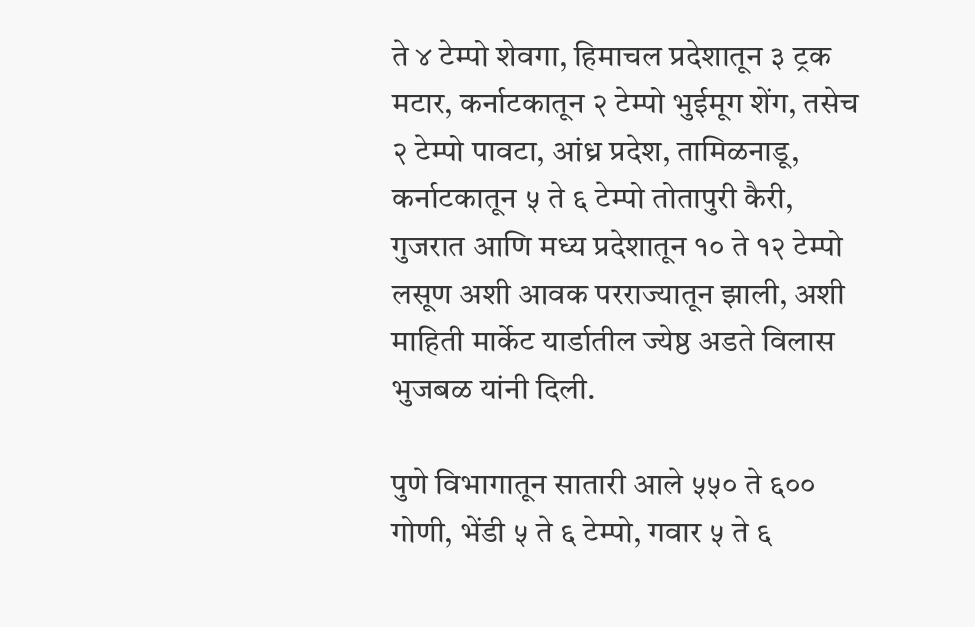ते ४ टेम्पो शेवगा, हिमाचल प्रदेशातून ३ ट्रक मटार, कर्नाटकातून २ टेम्पो भुईमूग शेंग, तसेच २ टेम्पो पावटा, आंध्र प्रदेश, तामिळनाडू, कर्नाटकातून ५ ते ६ टेम्पो तोतापुरी कैरी, गुजरात आणि मध्य प्रदेशातून १० ते १२ टेम्पो लसूण अशी आवक परराज्यातून झाली, अशी माहिती मार्केट यार्डातील ज्येष्ठ अडते विलास भुजबळ यांनी दिली.

पुणे विभागातून सातारी आले ५५० ते ६०० गोणी, भेंडी ५ ते ६ टेम्पो, गवार ५ ते ६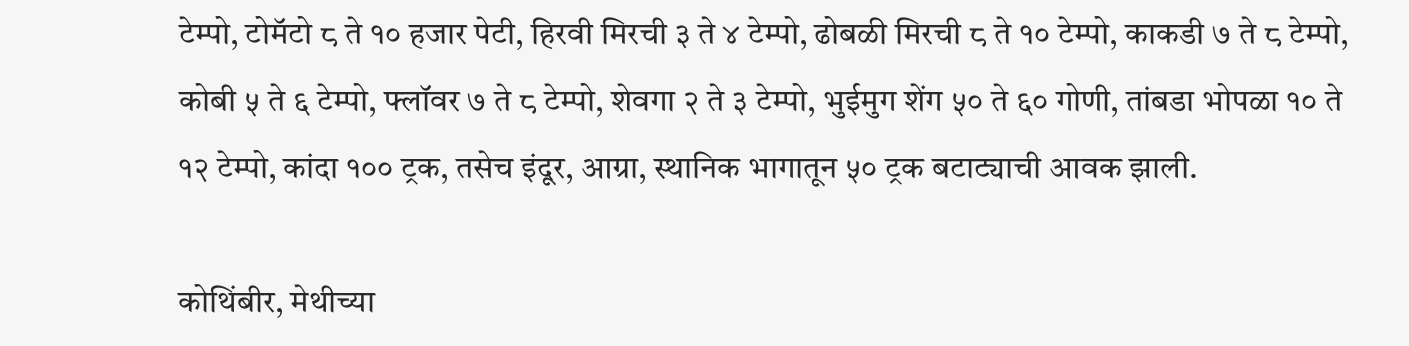टेम्पो, टोमॅटो ८ ते १० हजार पेटी, हिरवी मिरची ३ ते ४ टेम्पो, ढोबळी मिरची ८ ते १० टेम्पो, काकडी ७ ते ८ टेम्पो, कोबी ५ ते ६ टेम्पो, फ्लॉवर ७ ते ८ टेम्पो, शेवगा २ ते ३ टेम्पो, भुईमुग शेंग ५० ते ६० गोणी, तांबडा भोपळा १० ते १२ टेम्पो, कांदा १०० ट्रक, तसेच इंदूर, आग्रा, स्थानिक भागातून ५० ट्रक बटाट्याची आवक झाली.

कोथिंबीर, मेथीच्या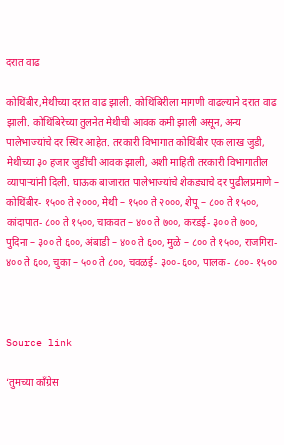दरात वाढ

कोथिंबीर,मेथीच्या दरात वाढ झाली. कोथिंबिरीला मागणी वाढल्याने दरात वाढ झाली. कोथिंबिरेच्या तुलनेत मेथीची आवक कमी झाली असून, अन्य पालेभाज्यांचे दर स्थिर आहेत. तरकारी विभागात कोथिंबीर एक लाख जुडी, मेथीच्या ३० हजार जुडींची आवक झाली, अशी माहिती तरकारी विभागातील व्यापाऱ्यांनी दिली. घाऊक बाजारात पालेभाज्यांचे शेकड्याचे दर पुढीलप्रमाणे – कोथिंबीर- १५०० ते २०००, मेथी – १५०० ते २०००, शेपू – ८०० ते १५००, कांदापात- ८०० ते १५००, चाकवत – ४०० ते ७००, करडई- ३०० ते ७००, पुदिना – ३०० ते ६००, अंबाडी – ४०० ते ६००, मुळे – ८०० ते १५००, राजगिरा- ४०० ते ६००, चुका – ५०० ते ८००, चवळई- ३००-६००, पालक- ८००- १५००



Source link

‘तुमच्या काँग्रेस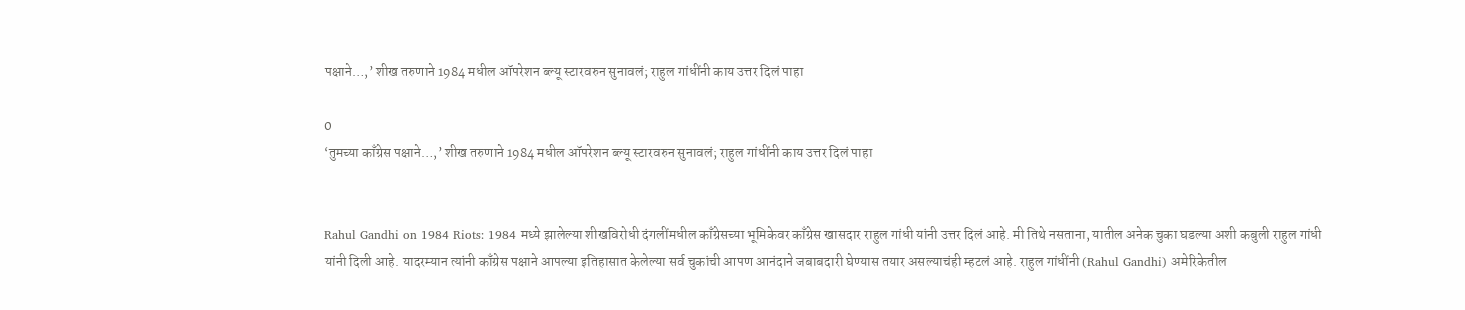पक्षाने…,’ शीख तरुणाने 1984 मधील ऑपरेशन ब्ल्यू स्टारवरुन सुनावलं; राहुल गांधींनी काय उत्तर दिलं पाहा

0
‘तुमच्या काँग्रेस पक्षाने…,’ शीख तरुणाने 1984 मधील ऑपरेशन ब्ल्यू स्टारवरुन सुनावलं; राहुल गांधींनी काय उत्तर दिलं पाहा


Rahul Gandhi on 1984 Riots: 1984 मध्ये झालेल्या शीखविरोधी दंगलींमधील काँग्रेसच्या भूमिकेवर काँग्रेस खासदार राहुल गांधी यांनी उत्तर दिलं आहे. मी तिथे नसताना, यातील अनेक चुका घडल्या अशी कबुली राहुल गांधी यांनी दिली आहे. यादरम्यान त्यांनी काँग्रेस पक्षाने आपल्या इतिहासात केलेल्या सर्व चुकांची आपण आनंदाने जबाबदारी घेण्यास तयार असल्याचंही म्हटलं आहे. राहुल गांधींनी (Rahul Gandhi) अमेरिकेतील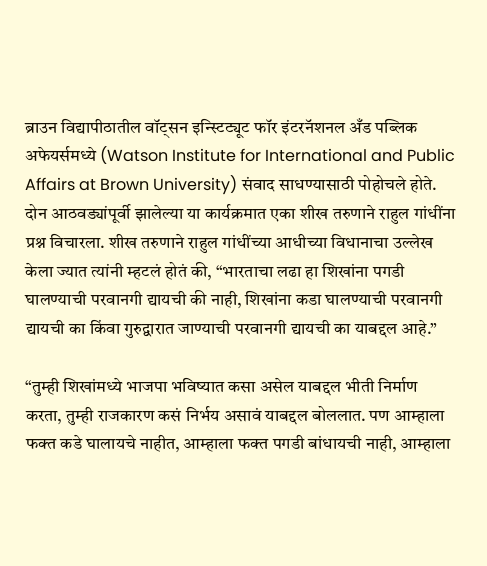ब्राउन विद्यापीठातील वॉट्सन इन्स्टिट्यूट फॉर इंटरनॅशनल अँड पब्लिक अफेयर्समध्ये (Watson Institute for International and Public Affairs at Brown University) संवाद साधण्यासाठी पोहोचले होते. दोन आठवड्यांपूर्वी झालेल्या या कार्यक्रमात एका शीख तरुणाने राहुल गांधींना प्रश्न विचारला. शीख तरुणाने राहुल गांधींच्या आधीच्या विधानाचा उल्लेख केला ज्यात त्यांनी म्हटलं होतं की, “भारताचा लढा हा शिखांना पगडी घालण्याची परवानगी द्यायची की नाही, शिखांना कडा घालण्याची परवानगी द्यायची का किंवा गुरुद्वारात जाण्याची परवानगी द्यायची का याबद्दल आहे.”

“तुम्ही शिखांमध्ये भाजपा भविष्यात कसा असेल याबद्दल भीती निर्माण करता, तुम्ही राजकारण कसं निर्भय असावं याबद्दल बोललात. पण आम्हाला फक्त कडे घालायचे नाहीत, आम्हाला फक्त पगडी बांधायची नाही, आम्हाला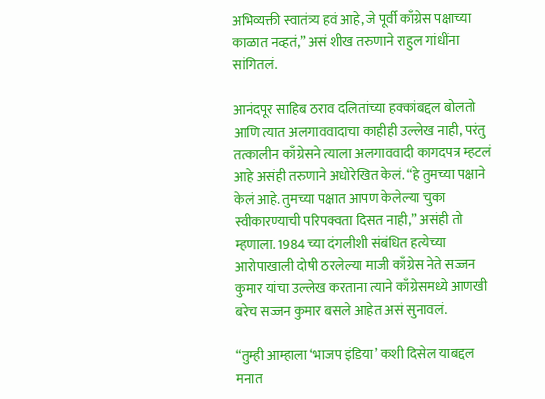अभिव्यक्ती स्वातंत्र्य हवं आहे, जे पूर्वी काँग्रेस पक्षाच्या काळात नव्हतं,” असं शीख तरुणाने राहुल गांधींना सांगितलं.

आनंदपूर साहिब ठराव दलितांच्या हक्कांबद्दल बोलतो आणि त्यात अलगाववादाचा काहीही उल्लेख नाही, परंतु तत्कालीन काँग्रेसने त्याला अलगाववादी कागदपत्र म्हटलं आहे असंही तरुणाने अधोरेखित केलं. “हे तुमच्या पक्षाने केलं आहे. तुमच्या पक्षात आपण केलेल्या चुका स्वीकारण्याची परिपक्वता दिसत नाही,” असंही तो म्हणाला. 1984 च्या दंगलीशी संबंधित हत्येच्या आरोपाखाली दोषी ठरलेल्या माजी काँग्रेस नेते सज्जन कुमार यांचा उल्लेख करताना त्याने काँग्रेसमध्ये आणखी बरेच सज्जन कुमार बसले आहेत असं सुनावलं.

“तुम्ही आम्हाला ‘भाजप इंडिया’ कशी दिसेल याबद्दल मनात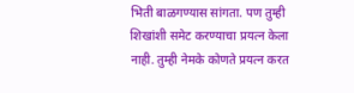भिती बाळगण्यास सांगता. पण तुम्ही शिखांशी समेट करण्याचा प्रयत्न केला नाही. तुम्ही नेमके कोणते प्रयत्न करत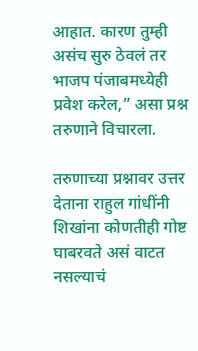आहात. कारण तुम्ही असंच सुरु ठेवलं तर भाजप पंजाबमध्येही प्रवेश करेल,” असा प्रश्न तरुणाने विचारला.

तरुणाच्या प्रश्नावर उत्तर देताना राहुल गांधींनी शिखांना कोणतीही गोष्ट घाबरवते असं वाटत नसल्याचं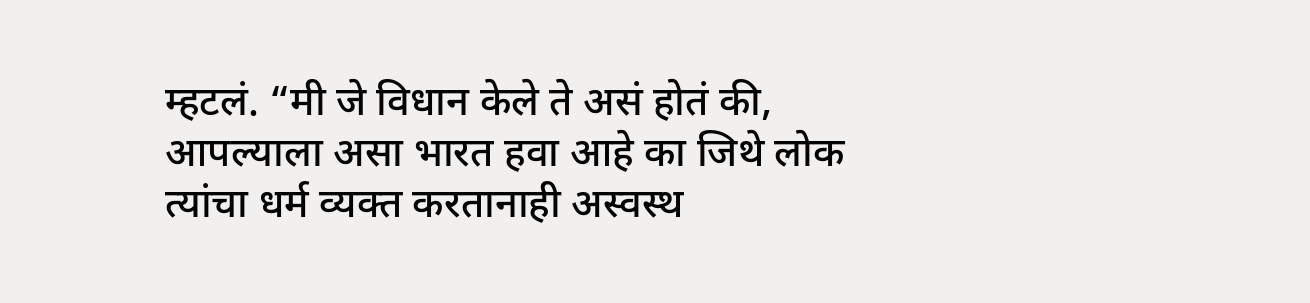म्हटलं. “मी जे विधान केले ते असं होतं की, आपल्याला असा भारत हवा आहे का जिथे लोक त्यांचा धर्म व्यक्त करतानाही अस्वस्थ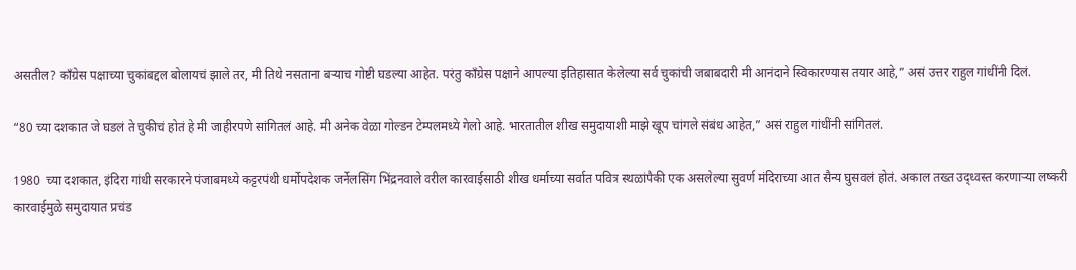असतील? काँग्रेस पक्षाच्या चुकांबद्दल बोलायचं झाले तर, मी तिथे नसताना बऱ्याच गोष्टी घडल्या आहेत. परंतु काँग्रेस पक्षाने आपल्या इतिहासात केलेल्या सर्व चुकांची जबाबदारी मी आनंदाने स्विकारण्यास तयार आहे,” असं उत्तर राहुल गांधींनी दिलं.

“80 च्या दशकात जे घडलं ते चुकीचं होतं हे मी जाहीरपणे सांगितलं आहे. मी अनेक वेळा गोल्डन टेम्पलमध्ये गेलो आहे. भारतातील शीख समुदायाशी माझे खूप चांगले संबंध आहेत,” असं राहुल गांधींनी सांगितलं.

1980  च्या दशकात, इंदिरा गांधी सरकारने पंजाबमध्ये कट्टरपंथी धर्मोपदेशक जर्नेलसिंग भिंद्रनवाले वरील कारवाईसाठी शीख धर्माच्या सर्वात पवित्र स्थळांपैकी एक असलेल्या सुवर्ण मंदिराच्या आत सैन्य घुसवलं होतं. अकाल तख्त उद्ध्वस्त करणाऱ्या लष्करी कारवाईमुळे समुदायात प्रचंड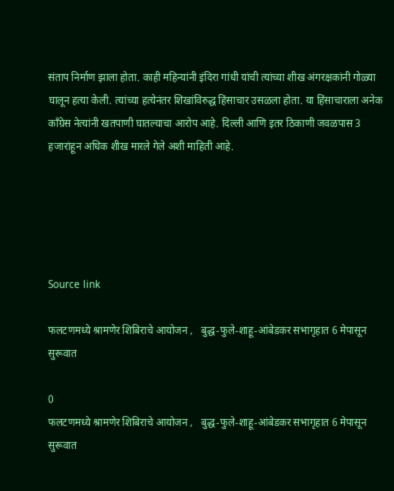संताप निर्माण झाला होता. काही महिन्यांनी इंदिरा गांधी यांची त्यांच्या शीख अंगरक्षकांनी गोळ्या घालून हत्या केली. त्यांच्या हत्येनंतर शिखांविरुद्ध हिंसाचार उसळला होता. या हिंसाचाराला अनेक काँग्रेस नेत्यांनी खतपाणी घातल्याचा आरोप आहे. दिल्ली आणि इतर ठिकाणी जवळपास 3 हजारांहून अधिक शीख मारले गेले अशी माहिती आहे.





Source link

फलटणमध्ये श्रामणेर शिबिराचे आयोजन ,   बुद्ध-फुले-शाहू-आंबेडकर सभागृहात 6 मेपासून सुरूवात

0
फलटणमध्ये श्रामणेर शिबिराचे आयोजन ,   बुद्ध-फुले-शाहू-आंबेडकर सभागृहात 6 मेपासून सुरूवात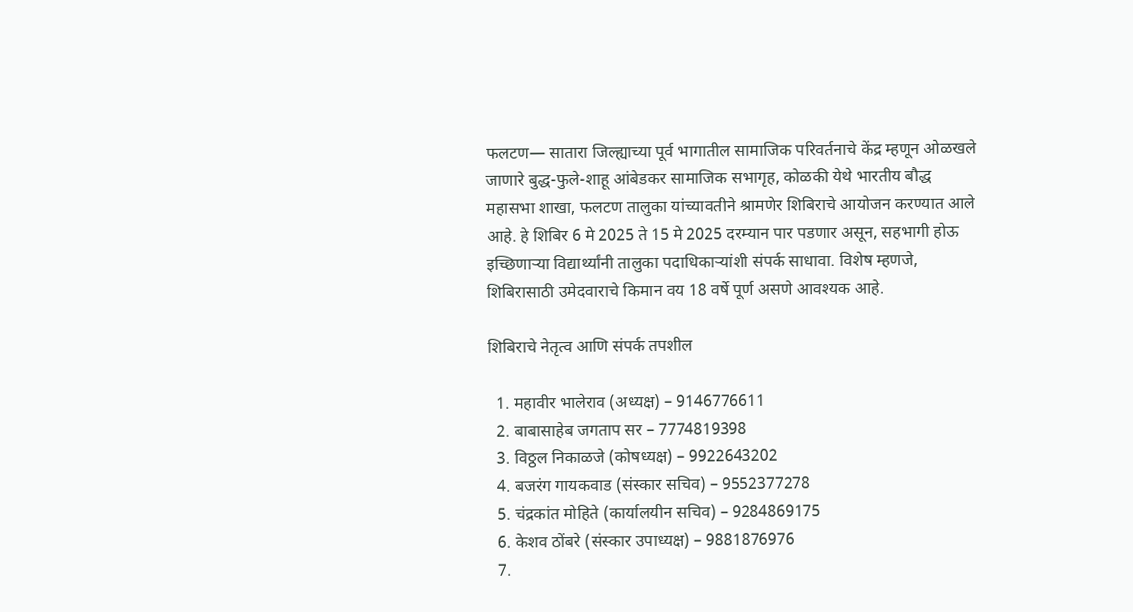फलटण— सातारा जिल्ह्याच्या पूर्व भागातील सामाजिक परिवर्तनाचे केंद्र म्हणून ओळखले जाणारे बुद्ध-फुले-शाहू आंबेडकर सामाजिक सभागृह, कोळकी येथे भारतीय बौद्ध महासभा शाखा, फलटण तालुका यांच्यावतीने श्रामणेर शिबिराचे आयोजन करण्यात आले आहे. हे शिबिर 6 मे 2025 ते 15 मे 2025 दरम्यान पार पडणार असून, सहभागी होऊ इच्छिणाऱ्या विद्यार्थ्यांनी तालुका पदाधिकाऱ्यांशी संपर्क साधावा. विशेष म्हणजे, शिबिरासाठी उमेदवाराचे किमान वय 18 वर्षे पूर्ण असणे आवश्यक आहे.

शिबिराचे नेतृत्व आणि संपर्क तपशील

  1. महावीर भालेराव (अध्यक्ष) – 9146776611
  2. बाबासाहेब जगताप सर – 7774819398
  3. विठ्ठल निकाळजे (कोषध्यक्ष) – 9922643202
  4. बजरंग गायकवाड (संस्कार सचिव) – 9552377278
  5. चंद्रकांत मोहिते (कार्यालयीन सचिव) – 9284869175
  6. केशव ठोंबरे (संस्कार उपाध्यक्ष) – 9881876976
  7.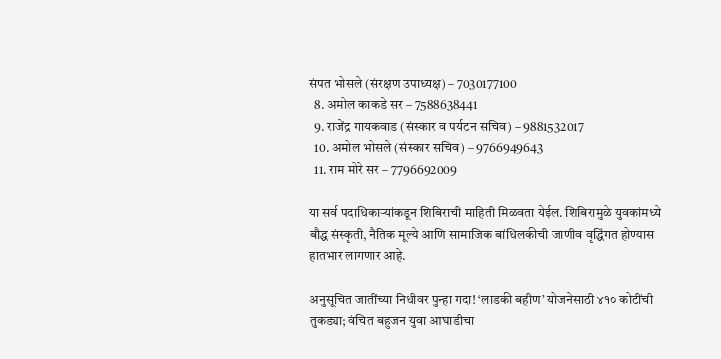संपत भोसले (संरक्षण उपाध्यक्ष) – 7030177100
  8. अमोल काकडे सर – 7588638441
  9. राजेंद्र गायकवाड (संस्कार व पर्यटन सचिव) – 9881532017
  10. अमोल भोसले (संस्कार सचिव) – 9766949643
  11. राम मोरे सर – 7796692009

या सर्व पदाधिकाऱ्यांकडून शिबिराची माहिती मिळवता येईल. शिबिरामुळे युवकांमध्ये बौद्ध संस्कृती, नैतिक मूल्ये आणि सामाजिक बांधिलकीची जाणीव वृद्धिंगत होण्यास हातभार लागणार आहे.

अनुसूचित जातींच्या निधीवर पुन्हा गदा! ‘लाडकी बहीण’ योजनेसाठी ४१० कोटींची तुकड्या; वंचित बहुजन युवा आघाडीचा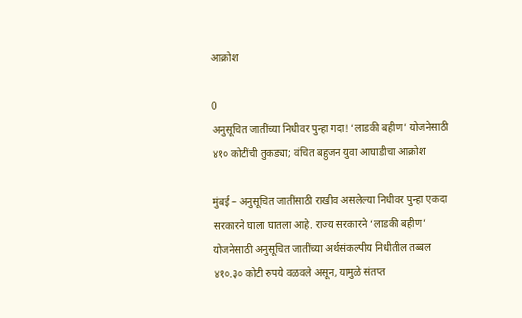आक्रोश

0
अनुसूचित जातींच्या निधीवर पुन्हा गदा! ‘लाडकी बहीण’ योजनेसाठी ४१० कोटींची तुकड्या; वंचित बहुजन युवा आघाडीचा आक्रोश

मुंबई – अनुसूचित जातींसाठी राखीव असलेल्या निधीवर पुन्हा एकदा सरकारने घाला घातला आहे. राज्य सरकारने ‘लाडकी बहीण’ योजनेसाठी अनुसूचित जातींच्या अर्थसंकल्पीय निधीतील तब्बल ४१०.३० कोटी रुपये वळवले असून, यामुळे संतप्त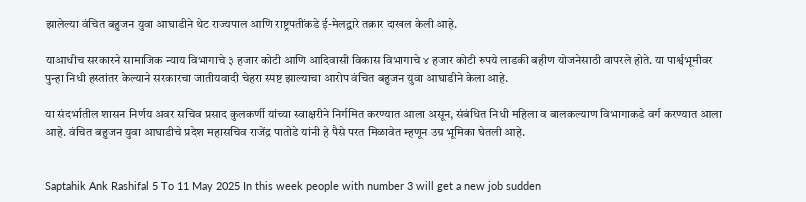झालेल्या वंचित बहुजन युवा आघाडीने थेट राज्यपाल आणि राष्ट्रपतींकडे ई-मेलद्वारे तक्रार दाखल केली आहे.

याआधीच सरकारने सामाजिक न्याय विभागाचे ३ हजार कोटी आणि आदिवासी विकास विभागाचे ४ हजार कोटी रुपये लाडकी बहीण योजनेसाठी वापरले होते. या पार्श्वभूमीवर पुन्हा निधी हस्तांतर केल्याने सरकारचा जातीयवादी चेहरा स्पष्ट झाल्याचा आरोप वंचित बहुजन युवा आघाडीने केला आहे.

या संदर्भातील शासन निर्णय अवर सचिव प्रसाद कुलकर्णी यांच्या स्वाक्षरीने निर्गमित करण्यात आला असून, संबंधित निधी महिला व बालकल्याण विभागाकडे वर्ग करण्यात आला आहे. वंचित बहुजन युवा आघाडीचे प्रदेश महासचिव राजेंद्र पातोडे यांनी हे पैसे परत मिळावेत म्हणून उग्र भूमिका घेतली आहे.


Saptahik Ank Rashifal 5 To 11 May 2025 In this week people with number 3 will get a new job sudden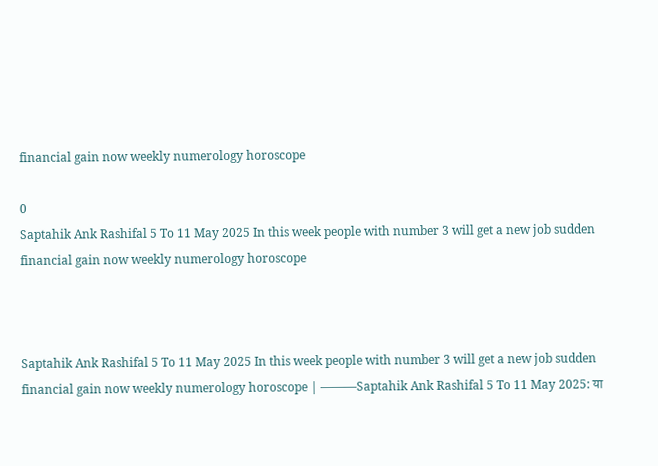financial gain now weekly numerology horoscope

0
Saptahik Ank Rashifal 5 To 11 May 2025 In this week people with number 3 will get a new job sudden financial gain now weekly numerology horoscope



Saptahik Ank Rashifal 5 To 11 May 2025 In this week people with number 3 will get a new job sudden financial gain now weekly numerology horoscope | ———Saptahik Ank Rashifal 5 To 11 May 2025: या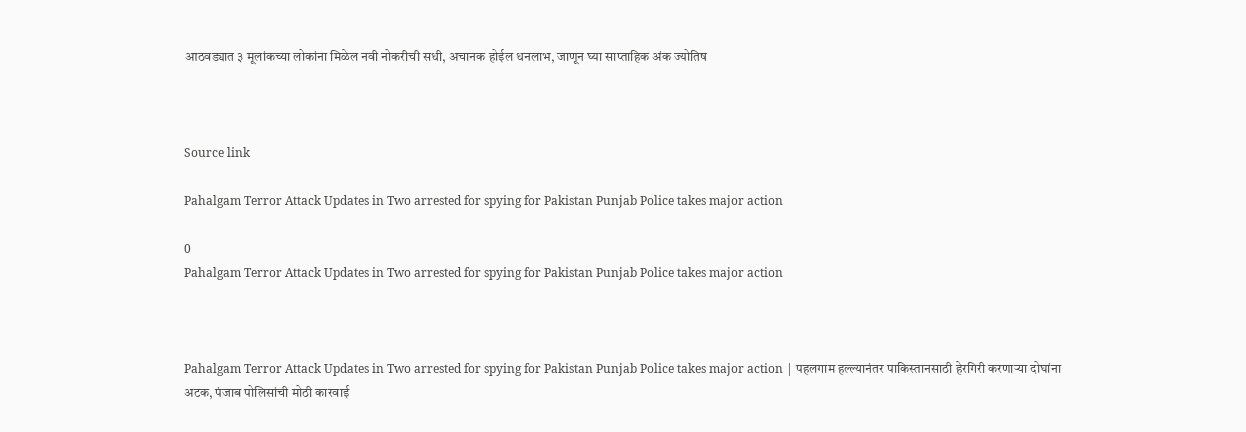आठवड्यात ३ मूलांकच्या लोकांना मिळेल नवी नोकरीची सधी, अचानक होईल धनलाभ, जाणून घ्या साप्ताहिक अंक ज्योतिष



Source link

Pahalgam Terror Attack Updates in Two arrested for spying for Pakistan Punjab Police takes major action

0
Pahalgam Terror Attack Updates in Two arrested for spying for Pakistan Punjab Police takes major action



Pahalgam Terror Attack Updates in Two arrested for spying for Pakistan Punjab Police takes major action | पहलगाम हल्ल्यानंतर पाकिस्तानसाठी हेरगिरी करणाऱ्या दोघांना अटक, पंजाब पोलिसांची मोठी कारवाई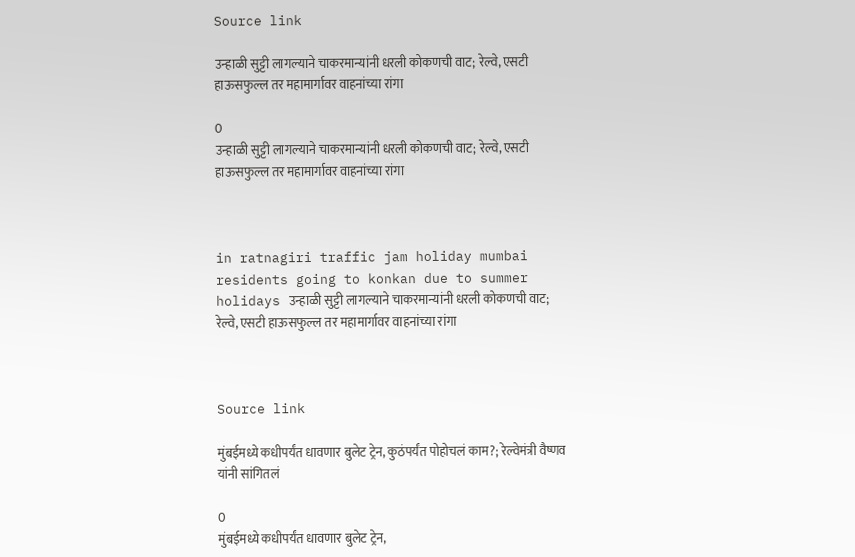Source link

उन्हाळी सुट्टी लागल्याने चाकरमान्यांनी धरली कोकणची वाट; रेल्वे, एसटी हाऊसफुल्ल तर महामार्गावर वाहनांच्या रांगा

0
उन्हाळी सुट्टी लागल्याने चाकरमान्यांनी धरली कोकणची वाट; रेल्वे, एसटी हाऊसफुल्ल तर महामार्गावर वाहनांच्या रांगा



in ratnagiri traffic jam holiday mumbai residents going to konkan due to summer holidays उन्हाळी सुट्टी लागल्याने चाकरमान्यांनी धरली कोकणची वाट; रेल्वे, एसटी हाऊसफुल्ल तर महामार्गावर वाहनांच्या रांगा



Source link

मुंबईमध्ये कधीपर्यंत धावणार बुलेट ट्रेन, कुठंपर्यंत पोहोचलं काम?; रेल्वेमंत्री वैष्णव यांनी सांगितलं

0
मुंबईमध्ये कधीपर्यंत धावणार बुलेट ट्रेन,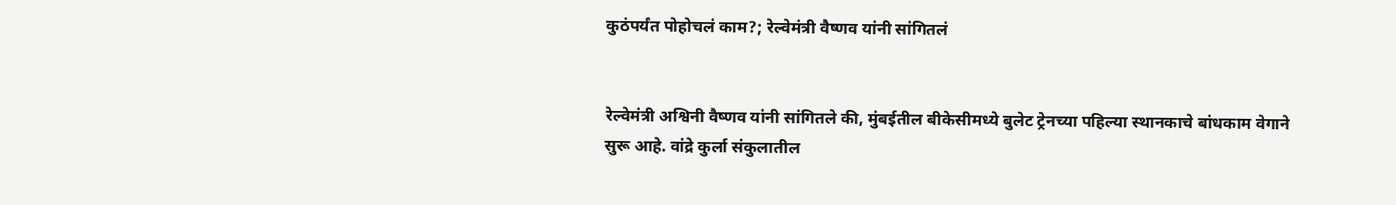कुठंपर्यंत पोहोचलं काम?; रेल्वेमंत्री वैष्णव यांनी सांगितलं


रेल्वेमंत्री अश्विनी वैष्णव यांनी सांगितले की, मुंबईतील बीकेसीमध्ये बुलेट ट्रेनच्या पहिल्या स्थानकाचे बांधकाम वेगाने सुरू आहे. वांद्रे कुर्ला संकुलातील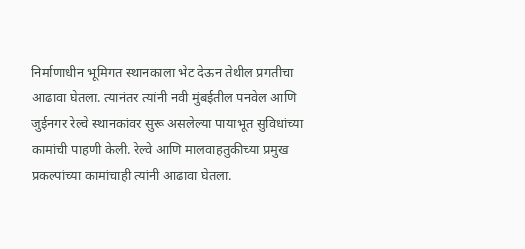निर्माणाधीन भूमिगत स्थानकाला भेट देऊन तेथील प्रगतीचा आढावा घेतला. त्यानंतर त्यांनी नवी मुंबईतील पनवेल आणि जुईनगर रेल्वे स्थानकांवर सुरू असलेल्या पायाभूत सुविधांच्या कामांची पाहणी केली. रेल्वे आणि मालवाहतुकीच्या प्रमुख प्रकल्पांच्या कामांचाही त्यांनी आढावा घेतला.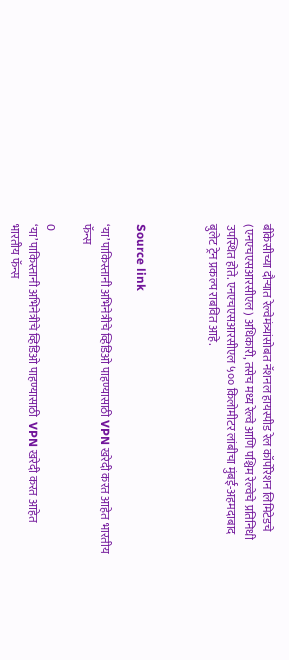बीकेसीच्या दौऱ्यात रेल्वेमंत्र्यांसोबत नॅशनल हायस्पीड रेल कॉर्पोरेशन लिमिटेडचे (एनएचएसआरसीएल) अधिकारी, तसेच मध्य रेल्वे आणि पश्चिम रेल्वेचे प्रतिनिधी उपस्थित होते. एनएचएसआरसीएल ५०० किलोमीटर लांबीचा मुंबई-अहमदाबाद बुलेट ट्रेन प्रकल्प राबवित आहे.



Source link

‘या’ पाकिस्तानी अभिनेत्रीचे व्हिडिओ पाहण्यासाठी VPN खरेदी करत आहेत भारतीय फॅन्स

0
‘या’ पाकिस्तानी अभिनेत्रीचे व्हिडिओ पाहण्यासाठी  VPN खरेदी करत आहेत भारतीय फॅन्स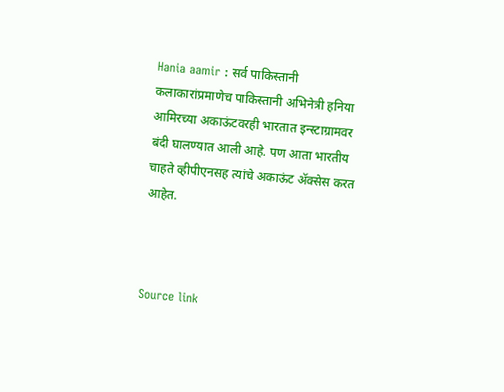Hania aamir : सर्व पाकिस्तानी कलाकारांप्रमाणेच पाकिस्तानी अभिनेत्री हनिया आमिरच्या अकाऊंटवरही भारतात इन्स्टाग्रामवर बंदी घालण्यात आली आहे. पण आता भारतीय चाहते व्हीपीएनसह त्यांचे अकाऊंट ॲक्सेस करत आहेत.



Source link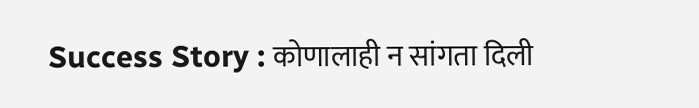Success Story : कोणालाही न सांगता दिली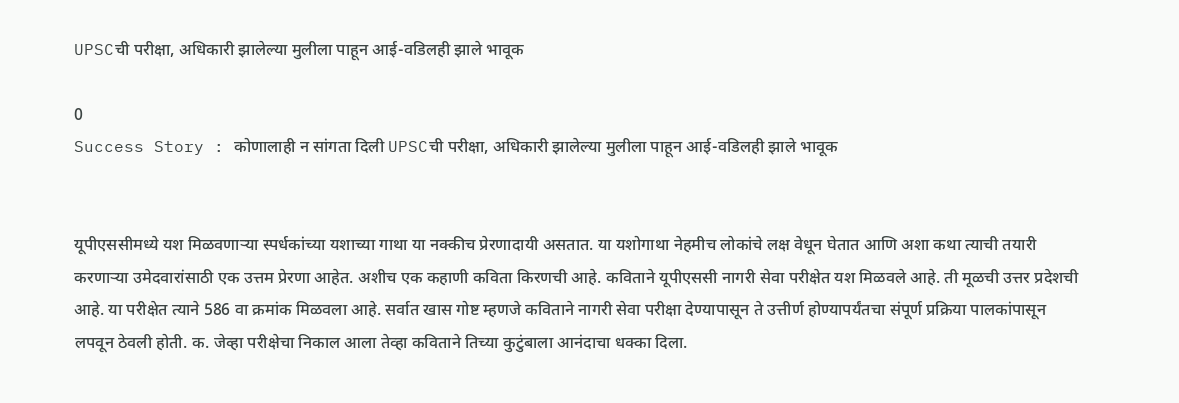UPSCची परीक्षा, अधिकारी झालेल्या मुलीला पाहून आई-वडिलही झाले भावूक

0
Success Story : कोणालाही न सांगता दिली UPSCची परीक्षा, अधिकारी झालेल्या मुलीला पाहून आई-वडिलही झाले भावूक


यूपीएससीमध्ये यश मिळवणाऱ्या स्पर्धकांच्या यशाच्या गाथा या नक्कीच प्रेरणादायी असतात. या यशोगाथा नेहमीच लोकांचे लक्ष वेधून घेतात आणि अशा कथा त्याची तयारी करणाऱ्या उमेदवारांसाठी एक उत्तम प्रेरणा आहेत. अशीच एक कहाणी कविता किरणची आहे. कविताने यूपीएससी नागरी सेवा परीक्षेत यश मिळवले आहे. ती मूळची उत्तर प्रदेशची आहे. या परीक्षेत त्याने 586 वा क्रमांक मिळवला आहे. सर्वात खास गोष्ट म्हणजे कविताने नागरी सेवा परीक्षा देण्यापासून ते उत्तीर्ण होण्यापर्यंतचा संपूर्ण प्रक्रिया पालकांपासून लपवून ठेवली होती. क. जेव्हा परीक्षेचा निकाल आला तेव्हा कविताने तिच्या कुटुंबाला आनंदाचा धक्का दिला.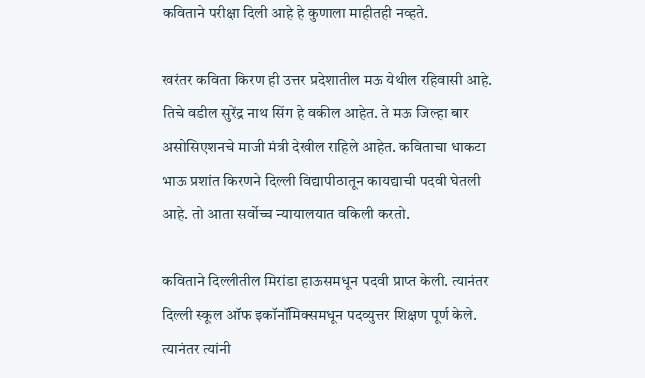कविताने परीक्षा दिली आहे हे कुणाला माहीतही नव्हते.

खरंतर कविता किरण ही उत्तर प्रदेशातील मऊ येथील रहिवासी आहे. तिचे वडील सुरेंद्र नाथ सिंग हे वकील आहेत. ते मऊ जिल्हा बार असोसिएशनचे माजी मंत्री देखील राहिले आहेत. कविताचा धाकटा भाऊ प्रशांत किरणने दिल्ली विद्यापीठातून कायद्याची पदवी घेतली आहे. तो आता सर्वोच्च न्यायालयात वकिली करतो.

कविताने दिल्लीतील मिरांडा हाऊसमधून पदवी प्राप्त केली. त्यानंतर दिल्ली स्कूल ऑफ इकॉनॉमिक्समधून पदव्युत्तर शिक्षण पूर्ण केले. त्यानंतर त्यांनी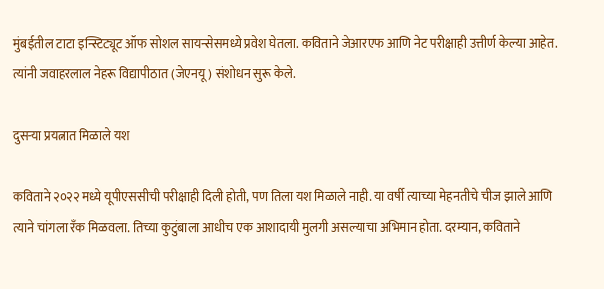मुंबईतील टाटा इन्स्टिट्यूट ऑफ सोशल सायन्सेसमध्ये प्रवेश घेतला. कविताने जेआरएफ आणि नेट परीक्षाही उत्तीर्ण केल्या आहेत. त्यांनी जवाहरलाल नेहरू विद्यापीठात (जेएनयू) संशोधन सुरू केले.

दुसऱ्या प्रयत्नात मिळाले यश

कविताने २०२२ मध्ये यूपीएससीची परीक्षाही दिली होती, पण तिला यश मिळाले नाही. या वर्षी त्याच्या मेहनतीचे चीज झाले आणि त्याने चांगला रँक मिळवला. तिच्या कुटुंबाला आधीच एक आशादायी मुलगी असल्याचा अभिमान होता. दरम्यान, कविताने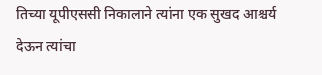तिच्या यूपीएससी निकालाने त्यांना एक सुखद आश्चर्य देऊन त्यांचा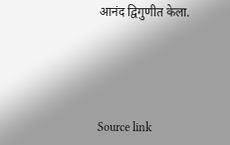आनंद द्विगुणीत केला.





Source link